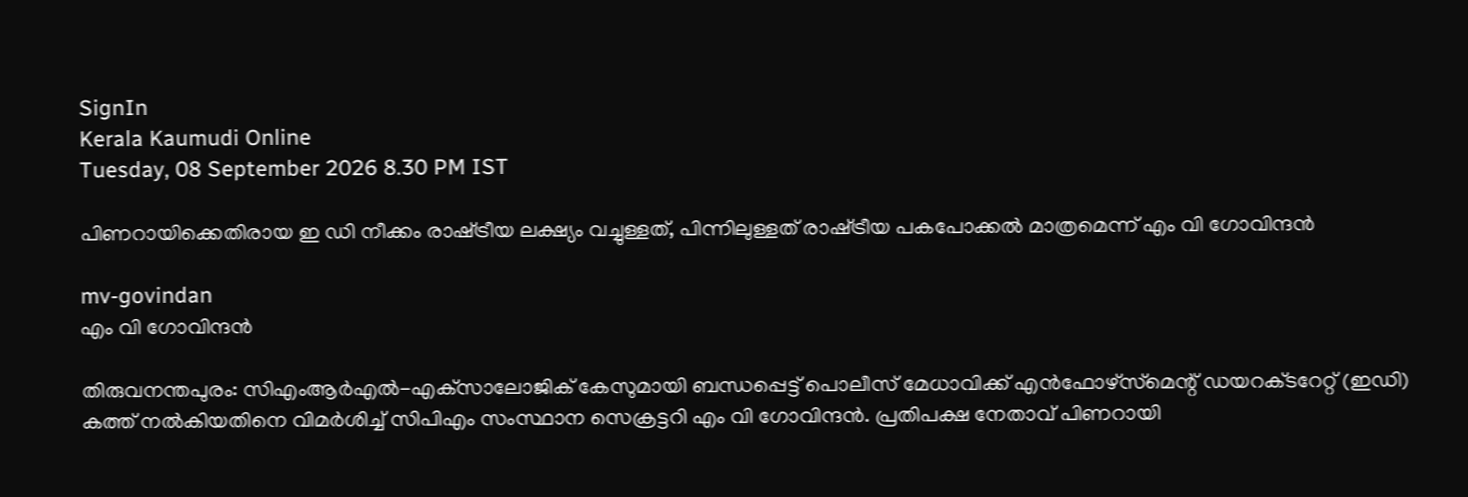SignIn
Kerala Kaumudi Online
Tuesday, 08 September 2026 8.30 PM IST

പിണറായിക്കെതിരായ ഇ ഡി നീക്കം രാഷ്‌ട്രീയ ലക്ഷ്യം വച്ചുള്ളത്, പിന്നിലുള്ളത് രാഷ്‌ട്രീയ പകപോക്കൽ മാത്രമെന്ന് എം വി ഗോവിന്ദൻ

mv-govindan
എം വി ഗോവിന്ദൻ

തിരുവനന്തപുരം: സിഎംആർഎൽ-എക്‌സാലോജിക് കേസുമായി ബന്ധപ്പെട്ട് പൊലീസ് മേധാവിക്ക് എൻഫോഴ്‌സ്‌മെന്റ് ഡയറക്‌ടറേറ്റ് (ഇഡി) കത്ത് നൽകിയതിനെ വിമർശിച്ച് സിപിഎം സംസ്ഥാന സെക്രട്ടറി എം വി ഗോവിന്ദൻ. പ്രതിപക്ഷ നേതാവ് പിണറായി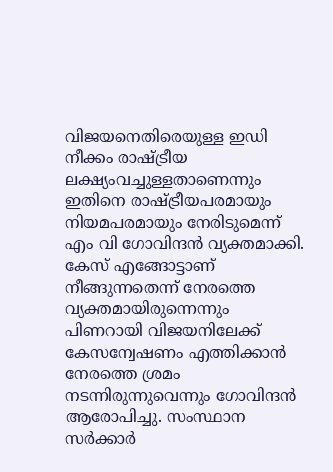വിജയനെതിരെയുള്ള ഇഡി നീക്കം രാഷ്‌ട്രീയ ലക്ഷ്യംവച്ചുള്ളതാണെന്നും ഇതിനെ രാഷ്‌ട്രീയപരമായും നിയമപരമായും നേരിടുമെന്ന് എം വി ഗോവിന്ദൻ വ്യക്തമാക്കി. കേസ് എങ്ങോട്ടാണ് നീങ്ങുന്നതെന്ന് നേരത്തെ വ്യക്തമായിരുന്നെന്നും പിണറായി വിജയനിലേക്ക് കേസന്വേഷണം എത്തിക്കാൻ നേരത്തെ ശ്രമം നടന്നിരുന്നുവെന്നും ഗോവിന്ദൻ ആരോപിച്ചു. സംസ്ഥാന സർക്കാർ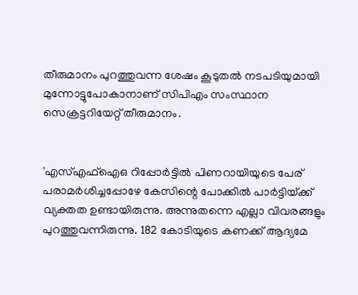തീരുമാനം പുറത്തുവന്ന ശേഷം കൂടുതൽ നടപടിയുമായി മുന്നോട്ടുപോകാനാണ് സിപിഎം സംസ്ഥാന സെക്രട്ടറിയേറ്റ് തീരുമാനം.


'എസ്എഫ്ഐഒ റിപ്പോർട്ടിൽ പിണറായിയുടെ പേര് പരാമർശിച്ചപ്പോഴേ കേസിന്റെ പോക്കിൽ പാർട്ടിയ്‌ക്ക് വ്യക്തത ഉണ്ടായിരുന്നു. അന്നുതന്നെ എല്ലാ വിവരങ്ങളും പുറത്തുവന്നിരുന്നു. 182 കോടിയുടെ കണക്ക് ആദ്യമേ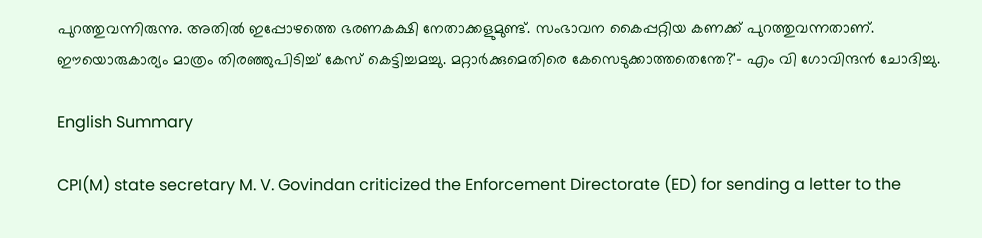പുറത്തുവന്നിരുന്നു. അതിൽ ഇപ്പോഴത്തെ ഭരണകക്ഷി നേതാക്കളുമുണ്ട്. സംഭാവന കൈപ്പറ്റിയ കണക്ക് പുറത്തുവന്നതാണ്. ഈയൊരുകാര്യം മാത്രം തിരഞ്ഞുപിടിച്ച് കേസ് കെട്ടിച്ചമച്ചു. മറ്റാർക്കുമെതിരെ കേസെടുക്കാത്തതെന്തേ?'- എം വി ഗോവിന്ദൻ ചോദിച്ചു.

English Summary

CPI(M) state secretary M. V. Govindan criticized the Enforcement Directorate (ED) for sending a letter to the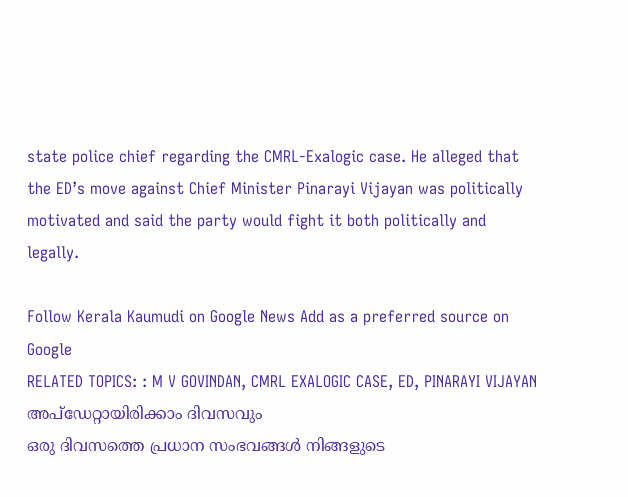state police chief regarding the CMRL-Exalogic case. He alleged that the ED’s move against Chief Minister Pinarayi Vijayan was politically motivated and said the party would fight it both politically and legally.

Follow Kerala Kaumudi on Google News Add as a preferred source on Google
RELATED TOPICS: : M V GOVINDAN, CMRL EXALOGIC CASE, ED, PINARAYI VIJAYAN
അപ്ഡേറ്റായിരിക്കാം ദിവസവും
ഒരു ദിവസത്തെ പ്രധാന സംഭവങ്ങൾ നിങ്ങളുടെ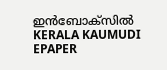ഇൻബോക്സിൽ
KERALA KAUMUDI EPAPER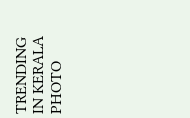TRENDING IN KERALA
PHOTO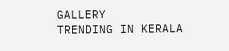GALLERY
TRENDING IN KERALA